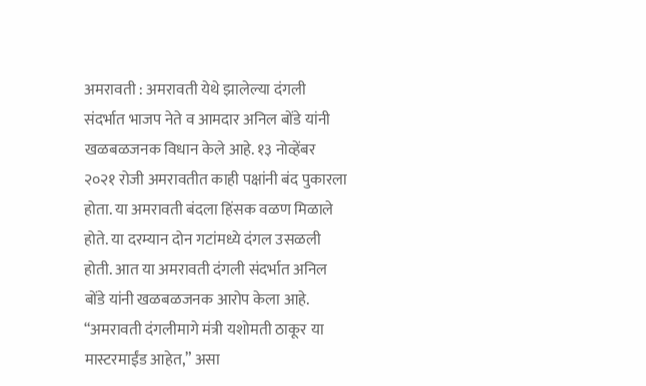अमरावती : अमरावती येथे झालेल्या दंगली संदर्भात भाजप नेते व आमदार अनिल बोंडे यांनी खळबळजनक विधान केले आहे. १३ नोव्हेंबर २०२१ रोजी अमरावतीत काही पक्षांनी बंद पुकारला होता. या अमरावती बंदला हिंसक वळण मिळाले होते. या दरम्यान दोन गटांमध्ये दंगल उसळली होती. आत या अमरावती दंगली संदर्भात अनिल बोंडे यांनी खळबळजनक आरोप केला आहे. “अमरावती दंगलीमागे मंत्री यशोमती ठाकूर या मास्टरमाईंड आहेत,” असा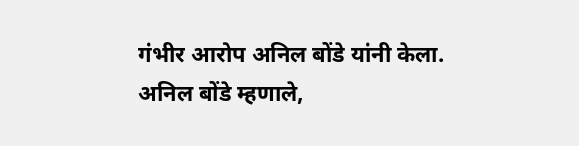गंभीर आरोप अनिल बोंडे यांनी केला.
अनिल बोंडे म्हणाले,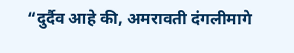“दुर्दैव आहे की, अमरावती दंगलीमागे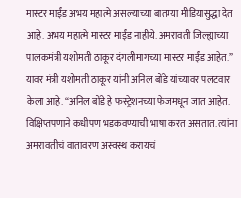मास्टर माईंड अभय महात्मे असल्याच्या बातम्या मीडियासुद्धा देत आहे. अभय महात्मे मास्टर माईंड नाहीये. अमरावती जिल्ह्याच्या पालकमंत्री यशोमती ठाकूर दंगलीमागच्या मास्टर माईंड आहेत.”
यावर मंत्री यशोमती ठाकूर यांनी अनिल बोंडे यांच्यावर पलटवार केला आहे. “अनिल बोंडे हे फस्ट्रेशनच्या फेजमधून जात आहेत. विक्षिप्तपणाने कधीपण भडकवण्याची भाषा करत असतात. त्यांना अमरावतीचं वातावरण अस्वस्थ करायचं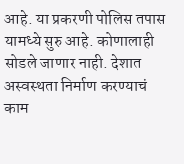आहे. या प्रकरणी पोलिस तपास यामध्ये सुरु आहे. कोणालाही सोडले जाणार नाही. देशात अस्वस्थता निर्माण करण्याचं काम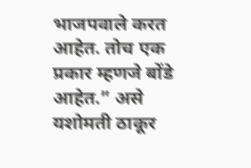भाजपवाले करत आहेत. तोच एक प्रकार म्हणजे बोंडे आहेत.” असे यशोमती ठाकूर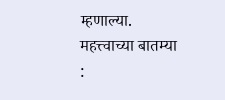म्हणाल्या.
महत्त्वाच्या बातम्या :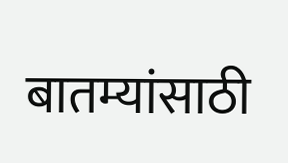बातम्यांसाठी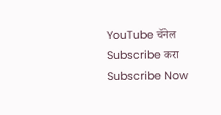YouTube चॅनेल Subscribe करा
Subscribe Now